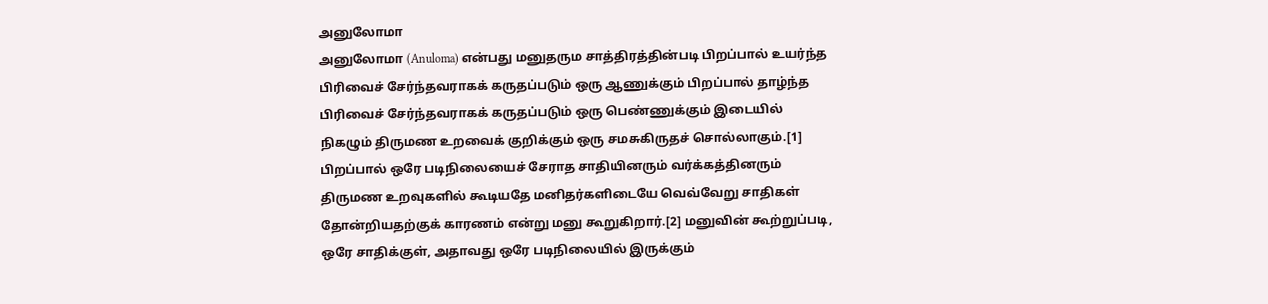அனுலோமா
அனுலோமா (Anuloma) என்பது மனுதரும சாத்திரத்தின்படி பிறப்பால் உயர்ந்த பிரிவைச் சேர்ந்தவராகக் கருதப்படும் ஒரு ஆணுக்கும் பிறப்பால் தாழ்ந்த பிரிவைச் சேர்ந்தவராகக் கருதப்படும் ஒரு பெண்ணுக்கும் இடையில் நிகழும் திருமண உறவைக் குறிக்கும் ஒரு சமசுகிருதச் சொல்லாகும்.[1] பிறப்பால் ஒரே படிநிலையைச் சேராத சாதியினரும் வர்க்கத்தினரும் திருமண உறவுகளில் கூடியதே மனிதர்களிடையே வெவ்வேறு சாதிகள் தோன்றியதற்குக் காரணம் என்று மனு கூறுகிறார்.[2] மனுவின் கூற்றுப்படி, ஒரே சாதிக்குள், அதாவது ஒரே படிநிலையில் இருக்கும்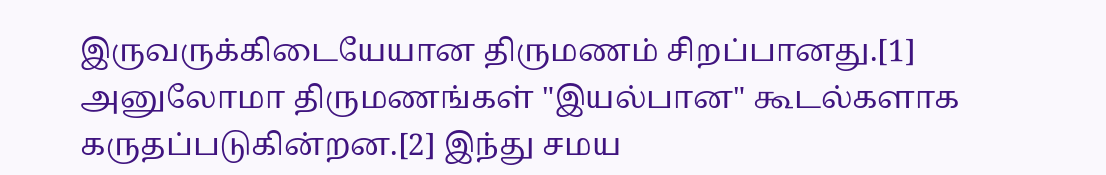இருவருக்கிடையேயான திருமணம் சிறப்பானது.[1] அனுலோமா திருமணங்கள் "இயல்பான" கூடல்களாக கருதப்படுகின்றன.[2] இந்து சமய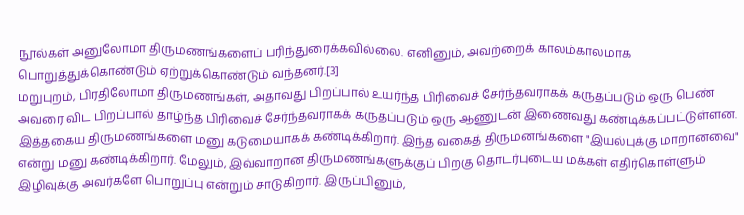நூல்கள் அனுலோமா திருமணங்களைப் பரிந்துரைக்கவில்லை. எனினும், அவற்றைக் காலம்காலமாக பொறுத்துக்கொண்டும் ஏற்றுக்கொண்டும் வந்தனர்.[3]
மறுபுறம், பிரதிலோமா திருமணங்கள், அதாவது பிறப்பால் உயர்ந்த பிரிவைச் சேர்ந்தவராகக் கருதப்படும் ஒரு பெண் அவரை விட பிறப்பால் தாழ்ந்த பிரிவைச் சேர்ந்தவராகக் கருதப்படும் ஒரு ஆணுடன் இணைவது கண்டிக்கப்பட்டுள்ளன. இத்தகைய திருமணங்களை மனு கடுமையாகக் கண்டிக்கிறார். இந்த வகைத் திருமனங்களை "இயல்புக்கு மாறானவை" என்று மனு கண்டிக்கிறார். மேலும், இவ்வாறான திருமணங்களுக்குப் பிறகு தொடர்புடைய மக்கள் எதிர்கொள்ளும் இழிவுக்கு அவர்களே பொறுப்பு என்றும் சாடுகிறார். இருப்பினும்,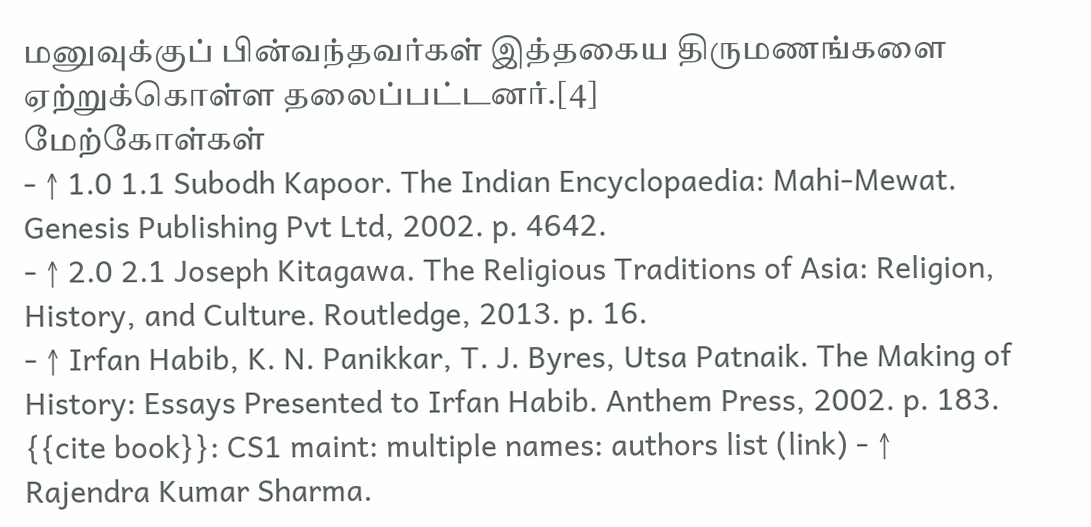மனுவுக்குப் பின்வந்தவர்கள் இத்தகைய திருமணங்களை ஏற்றுக்கொள்ள தலைப்பட்டனர்.[4]
மேற்கோள்கள்
- ↑ 1.0 1.1 Subodh Kapoor. The Indian Encyclopaedia: Mahi-Mewat. Genesis Publishing Pvt Ltd, 2002. p. 4642.
- ↑ 2.0 2.1 Joseph Kitagawa. The Religious Traditions of Asia: Religion, History, and Culture. Routledge, 2013. p. 16.
- ↑ Irfan Habib, K. N. Panikkar, T. J. Byres, Utsa Patnaik. The Making of History: Essays Presented to Irfan Habib. Anthem Press, 2002. p. 183.
{{cite book}}: CS1 maint: multiple names: authors list (link) - ↑ Rajendra Kumar Sharma.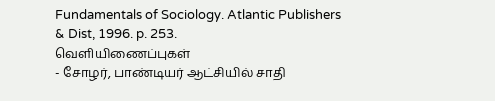Fundamentals of Sociology. Atlantic Publishers & Dist, 1996. p. 253.
வெளியிணைப்புகள்
- சோழர், பாண்டியர் ஆட்சியில் சாதி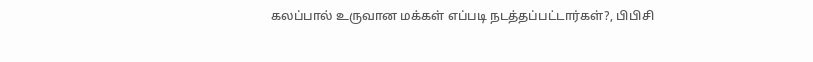கலப்பால் உருவான மக்கள் எப்படி நடத்தப்பட்டார்கள்?, பிபிசி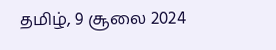தமிழ், 9 சூலை 2024